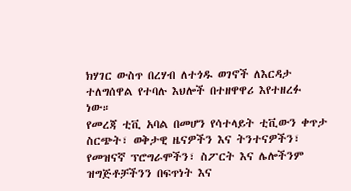ክሃገር ውስጥ በረሃብ ለተጎዱ ወገኖች ለእርዳታ ተለግሰዋል የተባሉ እህሎች በተዘዋዋሪ እየተዘረፉ ነው።
የመረጃ ቲቪ አባል በመሆን የሳተላይት ቲቪውን ቀጥታ ስርጭት፣ ወቅታዊ ዜናዎችን እና ትንተናዎችን፣ የመዝናኛ ፕሮግራሞችን፣ ስፖርት እና ሌሎችንም ዝግጅቶቻችንን በፍጥነት እና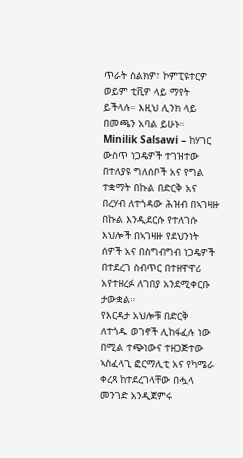ጥራት ስልክዎ፣ ኮምፒዩተርዎ ወይም ቲቪዎ ላይ ማየት ይችላሉ። እዚህ ሊንክ ላይ በመጫን አባል ይሁኑ።
Minilik Salsawi – ከሃገር ውስጥ ነጋዴዎች ተገዝተው በተለያዩ ግለሰቦች አና የግል ተቋማት በኩል በድርቅ አና በረሃብ ለተጎዳው ሕዝብ በኣገዛዙ በኩል እንዲደርሱ የተለገሱ እህሎች በኣገዛዙ የደህንነት ሰዎች አና በስግብግብ ነጋዴዎች በተደረገ ስብጥር በተዘዋዋሪ አየተዘረፉ ለገበያ አንደሚቀርቡ ታውቋል።
የእርዳታ አህሎቹ በድርቅ ለተጎዱ ወገኖች ሊከፋፈሉ ነው በሚል ተጭነውና ተዘጋጅተው ኣስፈላጊ ፎርማሊቲ አና የካሜራ ቀረጻ ከተደረገላቸው በሗላ መንገድ አንዲጀምሩ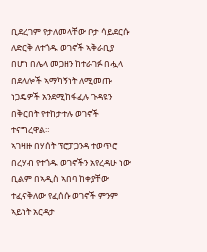ቢደረገም የታለመላቸው ቦታ ሳይደርሱ ለድርቅ ለተጎዱ ወገኖች ኣቅራቢያ በሆነ በሌላ መጋዘን ከተራገፉ በሗላ በደላሎች ኣማካኝነት ለሚመጡ ነጋዴዎች አንደሚከፋፈሉ ጉዳዩን በቅርበት የተከታተሉ ወገኖች ተናግረዋል።
ኣገዛዙ በሃሰት ፕሮፓጋንዳ ተወጥሮ በረሃብ የተጎዱ ወገኖችን አየረዳሁ ነው ቢልም በኣዲስ ኣበባ ከቀያቸው ተፈናቅለው የፈሰሱ ወገኖች ምንም ኣይነት አርዳታ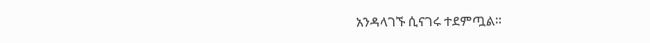አንዳላገኙ ሲናገሩ ተደምጧል።